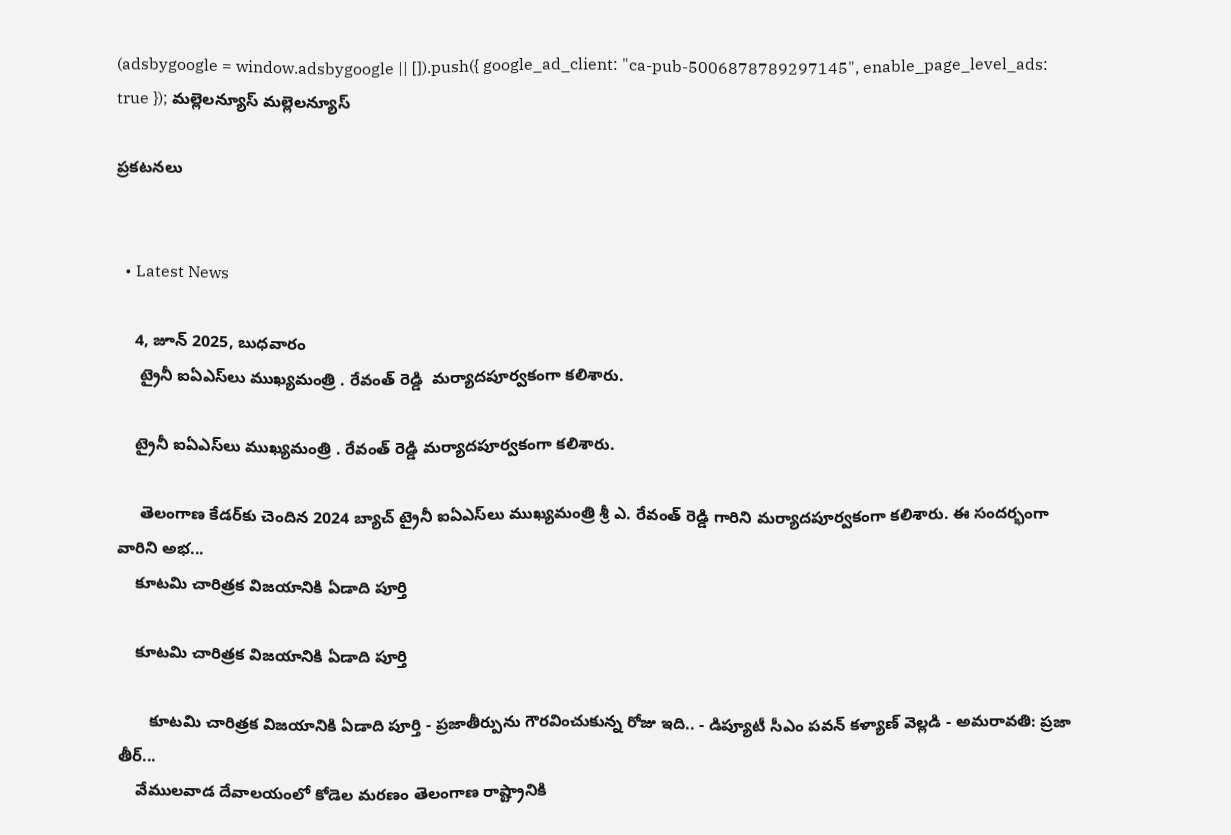(adsbygoogle = window.adsbygoogle || []).push({ google_ad_client: "ca-pub-5006878789297145", enable_page_level_ads: true }); మల్లెలన్యూస్ మల్లెలన్యూస్

ప్రకటనలు


  • Latest News

    4, జూన్ 2025, బుధవారం
     ట్రైనీ ఐఏఎస్‌లు ముఖ్యమంత్రి . రేవంత్ రెడ్డి  మర్యాదపూర్వకంగా కలిశారు.

    ట్రైనీ ఐఏఎస్‌లు ముఖ్యమంత్రి . రేవంత్ రెడ్డి మర్యాదపూర్వకంగా కలిశారు.

     తెలంగాణ కేడర్‌కు చెందిన 2024 బ్యాచ్ ట్రైనీ ఐఏఎస్‌లు ముఖ్యమంత్రి శ్రీ ఎ. రేవంత్ రెడ్డి గారిని మర్యాదపూర్వకంగా కలిశారు. ఈ సందర్భంగా వారిని అభ...
    కూటమి చారిత్రక విజయానికి ఏడాది పూర్తి

    కూటమి చారిత్రక విజయానికి ఏడాది పూర్తి

       కూటమి చారిత్రక విజయానికి ఏడాది పూర్తి - ప్రజాతీర్పును గౌరవించుకున్న రోజు ఇది.. - డిప్యూటీ సీఎం పవన్ కళ్యాణ్ వెల్లడి - అమరావతి: ప్రజా తీర్...
    వేములవాడ దేవాలయంలో కోడెల మరణం తెలంగాణ రాష్ట్రానికి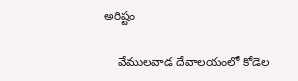అరిష్టం

    వేములవాడ దేవాలయంలో కోడెల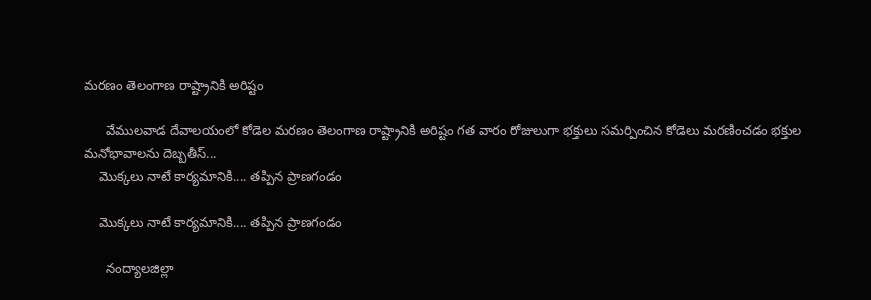మరణం తెలంగాణ రాష్ట్రానికి అరిష్టం

      వేములవాడ దేవాలయంలో కోడెల మరణం తెలంగాణ రాష్ట్రానికి అరిష్టం గత వారం రోజులుగా భక్తులు సమర్పించిన కోడెలు మరణించడం భక్తుల మనోభావాలను దెబ్బతీస్...
    మొక్కలు నాటే కార్యమానికి.... తప్పిన ప్రాణగండం

    మొక్కలు నాటే కార్యమానికి.... తప్పిన ప్రాణగండం

      నంద్యాలజిల్లా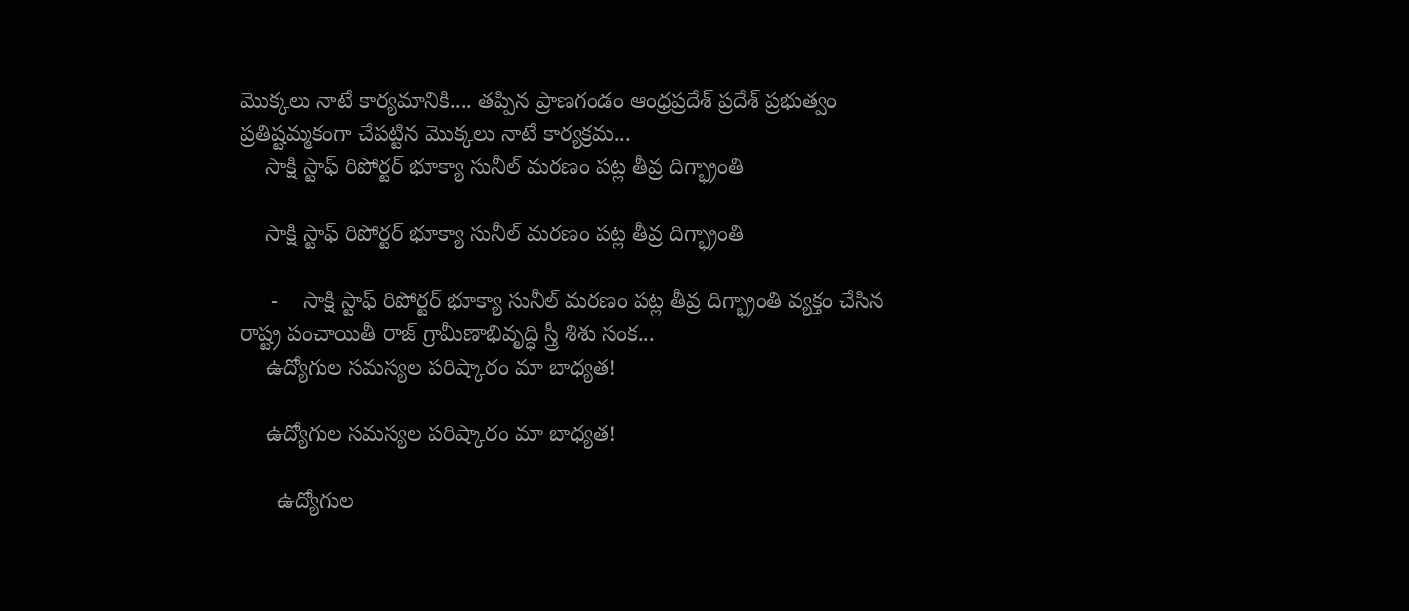మొక్కలు నాటే కార్యమానికి.... తప్పిన ప్రాణగండం ఆంధ్రప్రదేశ్ ప్రదేశ్ ప్రభుత్వం ప్రతిష్టమ్మకంగా చేపట్టిన మొక్కలు నాటే కార్యక్రమ...
    సాక్షి స్టాఫ్ రిపోర్టర్ భూక్యా సునీల్ మరణం పట్ల తీవ్ర దిగ్భ్రాంతి

    సాక్షి స్టాఫ్ రిపోర్టర్ భూక్యా సునీల్ మరణం పట్ల తీవ్ర దిగ్భ్రాంతి

     -    సాక్షి స్టాఫ్ రిపోర్టర్ భూక్యా సునీల్ మరణం పట్ల తీవ్ర దిగ్భ్రాంతి వ్యక్తం చేసిన రాష్ట్ర పంచాయితీ రాజ్ గ్రామీణాభివృద్ధి స్త్రీ శిశు సంక...
    ఉద్యోగుల సమస్యల పరిష్కారం మా బాధ్యత!

    ఉద్యోగుల సమస్యల పరిష్కారం మా బాధ్యత!

      ఉద్యోగుల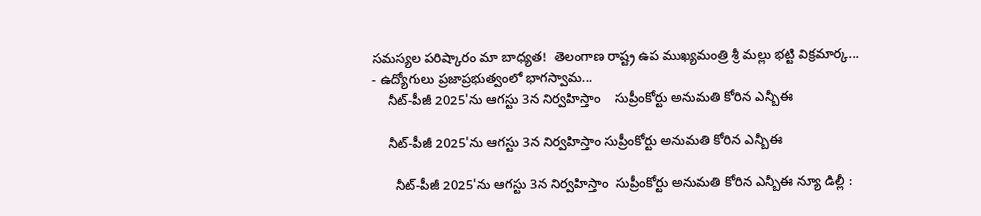సమస్యల పరిష్కారం మా బాధ్యత!  తెలంగాణ రాష్ట్ర ఉప ముఖ్యమంత్రి శ్రీ మల్లు భట్టి విక్రమార్క...  - ఉద్యోగులు ప్రజాప్రభుత్వంలో భాగస్వామ...
    నీట్-పీజీ 2025'ను ఆగస్టు 3న నిర్వహిస్తాం    సుప్రీంకోర్టు అనుమతి కోరిన ఎన్బీఈ

    నీట్-పీజీ 2025'ను ఆగస్టు 3న నిర్వహిస్తాం సుప్రీంకోర్టు అనుమతి కోరిన ఎన్బీఈ

      నీట్-పీజీ 2025'ను ఆగస్టు 3న నిర్వహిస్తాం  సుప్రీంకోర్టు అనుమతి కోరిన ఎన్బీఈ న్యూ డిల్లీ :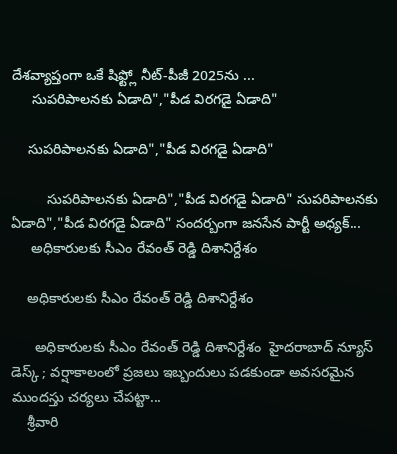దేశవ్యాప్తంగా ఒకే షిఫ్ట్లో నీట్-పీజీ 2025ను ...
     సుపరిపాలనకు ఏడాది","పీడ విరగడై ఏడాది"

    సుపరిపాలనకు ఏడాది","పీడ విరగడై ఏడాది"

         సుపరిపాలనకు ఏడాది","పీడ విరగడై ఏడాది" సుపరిపాలనకు ఏడాది","పీడ విరగడై ఏడాది" సందర్బంగా జనసేన పార్టీ అధ్యక్...
     అధికారులకు సీఎం రేవంత్ రెడ్డి దిశానిర్దేశం

    అధికారులకు సీఎం రేవంత్ రెడ్డి దిశానిర్దేశం

      అధికారులకు సీఎం రేవంత్ రెడ్డి దిశానిర్దేశం  హైదరాబాద్ న్యూస్ డెస్క్ ; వర్షాకాలంలో ప్రజలు ఇబ్బందులు పడకుండా అవసరమైన ముందస్తు చర్యలు చేపట్టా...
    శ్రీవారి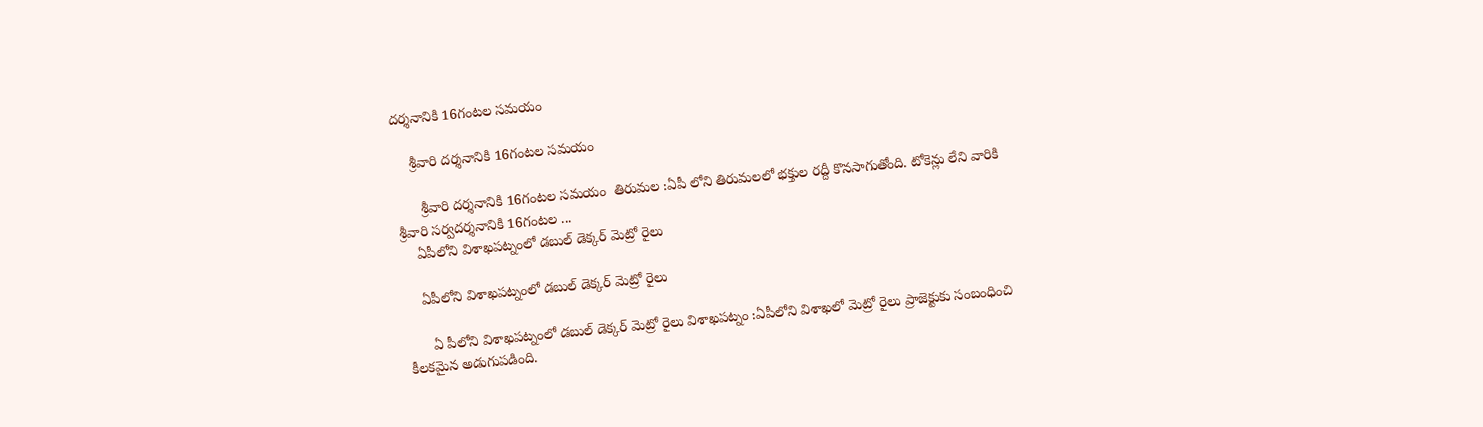దర్శనానికి 16గంటల సమయం

    శ్రీవారి దర్శనానికి 16గంటల సమయం

      శ్రీవారి దర్శనానికి 16గంటల సమయం  తిరుమల :ఏపీ లోని తిరుమలలో భక్తుల రద్దీ కొనసాగుతోంది. టోకెన్లు లేని వారికి శ్రీవారి సర్వదర్శనానికి 16గంటల ...
    ఏపీలోని విశాఖపట్నంలో డబుల్ డెక్కర్ మెట్రో రైలు

    ఏపీలోని విశాఖపట్నంలో డబుల్ డెక్కర్ మెట్రో రైలు

      ఏ పీలోని విశాఖపట్నంలో డబుల్ డెక్కర్ మెట్రో రైలు విశాఖపట్నం :ఏపీలోని విశాఖలో మెట్రో రైలు ప్రాజెక్టుకు సంబంధించి కీలకమైన అడుగుపడింది.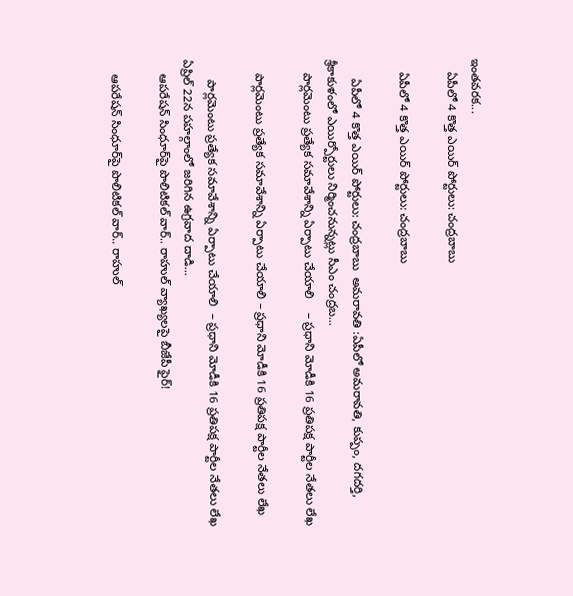ఇంతవరక...
    ఏపీలో 4 కొత్త ఎయిర్ పోర్టులు: చంద్రబాబు

    ఏపీలో 4 కొత్త ఎయిర్ పోర్టులు: చంద్రబాబు

      ఏపీలో 4 కొత్త ఎయిర్ పోర్టులు: చంద్రబాబు  అమరావతి :ఏపీలో అమరావతి, కుప్పం, దగదర్తి, శ్రీకాకుళంలో ఎయిర్పోర్టులు నిర్మించనున్నట్లు సీఎం చంద్రబ...
    పార్లమెంటు ప్రత్యేక సమావేశాన్ని ఏర్పాటు చేయాలి    – ప్రధాని మోడీకి 16 ప్రతిపక్ష పార్టీల నేతలు లేఖ

    పార్లమెంటు ప్రత్యేక సమావేశాన్ని ఏర్పాటు చేయాలి – ప్రధాని మోడీకి 16 ప్రతిపక్ష పార్టీల నేతలు లేఖ

      పార్లమెంటు ప్రత్యేక సమావేశాన్ని ఏర్పాటు చేయాలి  – ప్రధాని మోడీకి 16 ప్రతిపక్ష పార్టీల నేతలు లేఖ ఏప్రిల్‌ 22న పహల్గాంలో జరిగిన ఉగ్రవాద దాడి...
    ఆపరేషన్‌ సింధూర్‌పై పొలిటికల్‌ వార్‌.. రాహుల్‌ వ్యాఖ్యలపై బీజేపీ ఫైర్‌!

    ఆపరేషన్‌ సింధూర్‌పై పొలిటికల్‌ వార్‌.. రాహుల్‌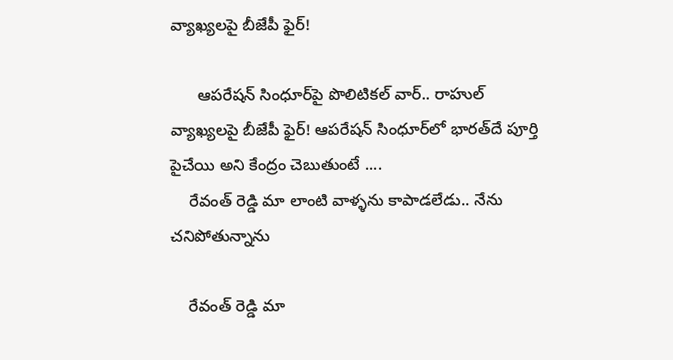వ్యాఖ్యలపై బీజేపీ ఫైర్‌!

      ఆపరేషన్‌ సింధూర్‌పై పొలిటికల్‌ వార్‌.. రాహుల్‌ వ్యాఖ్యలపై బీజేపీ ఫైర్‌! ఆపరేషన్‌ సింధూర్‌లో భారత్‌దే పూర్తి పైచేయి అని కేంద్రం చెబుతుంటే ....
    రేవంత్ రెడ్డి మా లాంటి వాళ్ళను కాపాడలేడు.. నేను చనిపోతున్నాను

    రేవంత్ రెడ్డి మా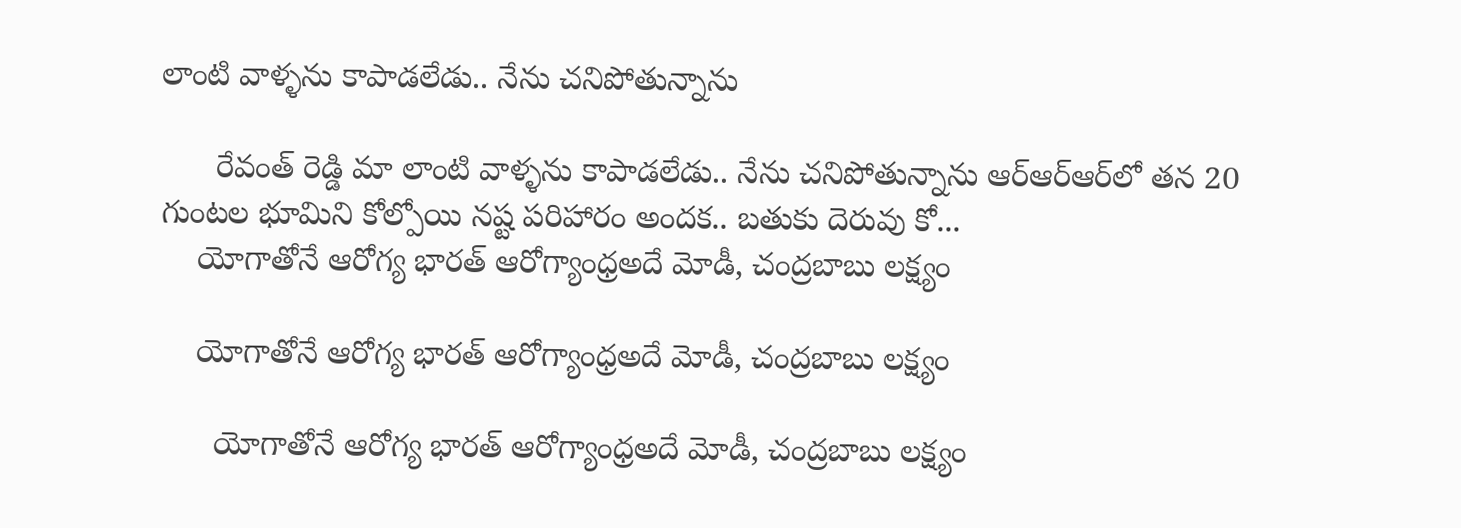లాంటి వాళ్ళను కాపాడలేడు.. నేను చనిపోతున్నాను

      రేవంత్ రెడ్డి మా లాంటి వాళ్ళను కాపాడలేడు.. నేను చనిపోతున్నాను ఆర్ఆర్ఆర్‌లో తన 20 గుంటల భూమిని కోల్పోయి నష్ట పరిహారం అందక.. బతుకు దెరువు కో...
    యోగాతోనే ఆరోగ్య భారత్ ఆరోగ్యాంధ్రఅదే మోడీ, చంద్రబాబు లక్ష్యం

    యోగాతోనే ఆరోగ్య భారత్ ఆరోగ్యాంధ్రఅదే మోడీ, చంద్రబాబు లక్ష్యం

      యోగాతోనే ఆరోగ్య భారత్ ఆరోగ్యాంధ్రఅదే మోడీ, చంద్రబాబు లక్ష్యం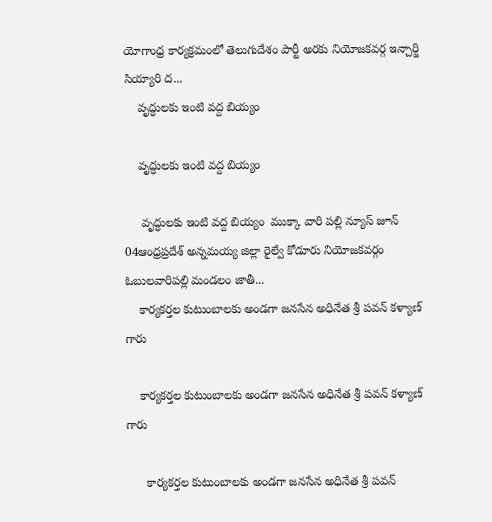యోగాంధ్ర కార్యక్రమంలో తెలుగుదేశం పార్టీ అరకు నియోజకవర్గ ఇన్చార్జి  సియ్యారి ద...
    వృద్ధులకు ఇంటి వద్ద బియ్యం

    వృద్ధులకు ఇంటి వద్ద బియ్యం

     వృద్ధులకు ఇంటి వద్ద బియ్యం  ముక్కా వారి పల్లి న్యూస్ జూన్ 04ఆంధ్రప్రదేశ్ అన్నమయ్య జిల్లా రైల్వే కోడూరు నియోజకవర్గం ఓబులవారిపల్లి మండలం జాతీ...
    కార్యకర్తల కుటుంబాలకు అండగా జనసేన అధినేత శ్రీ పవన్ కళ్యాణ్ గారు

    కార్యకర్తల కుటుంబాలకు అండగా జనసేన అధినేత శ్రీ పవన్ కళ్యాణ్ గారు

      కార్యకర్తల కుటుంబాలకు అండగా జనసేన అధినేత శ్రీ పవన్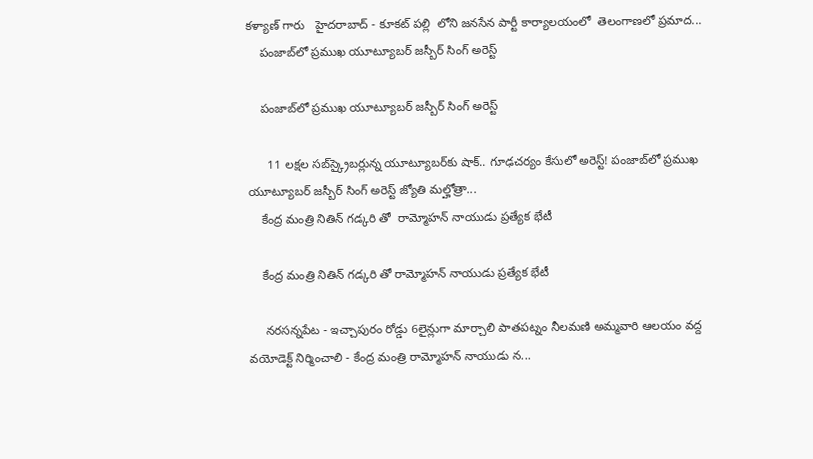కళ్యాణ్ గారు   హైదరాబాద్ - కూకట్ పల్లి  లోని జనసేన పార్టీ కార్యాలయంలో  తెలంగాణలో ప్రమాద...
    పంజాబ్‌లో ప్రముఖ యూట్యూబర్ జస్బీర్ సింగ్ అరెస్ట్

    పంజాబ్‌లో ప్రముఖ యూట్యూబర్ జస్బీర్ సింగ్ అరెస్ట్

      11 లక్షల సబ్‌స్క్రైబర్లున్న యూట్యూబర్‌కు షాక్.. గూఢచర్యం కేసులో అరెస్ట్! పంజాబ్‌లో ప్రముఖ యూట్యూబర్ జస్బీర్ సింగ్ అరెస్ట్ జ్యోతి మల్హోత్రా...
    కేంద్ర మంత్రి నితిన్ గడ్కరి తో  రామ్మోహన్ నాయుడు ప్రత్యేక భేటీ

    కేంద్ర మంత్రి నితిన్ గడ్కరి తో రామ్మోహన్ నాయుడు ప్రత్యేక భేటీ

     నరసన్నపేట - ఇచ్చాపురం రోడ్డు 6లైన్లుగా మార్చాలి పాతపట్నం నీలమణి అమ్మవారి ఆలయం వద్ద వయోడెక్ట్ నిర్మించాలి - కేంద్ర మంత్రి రామ్మోహన్ నాయుడు న...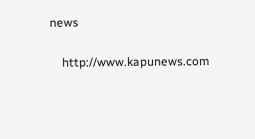news

    http://www.kapunews.com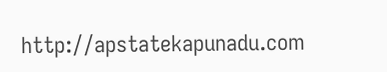http://apstatekapunadu.com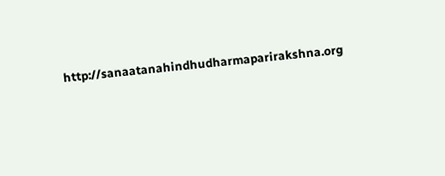http://sanaatanahindhudharmaparirakshna.org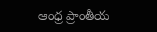ఆంధ్ర ప్రాంతీయ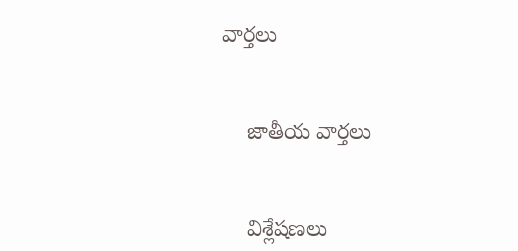వార్తలు


    జాతీయ వార్తలు


    విశ్లేషణలు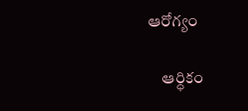ఆరోగ్యం

    ఆర్ధికం